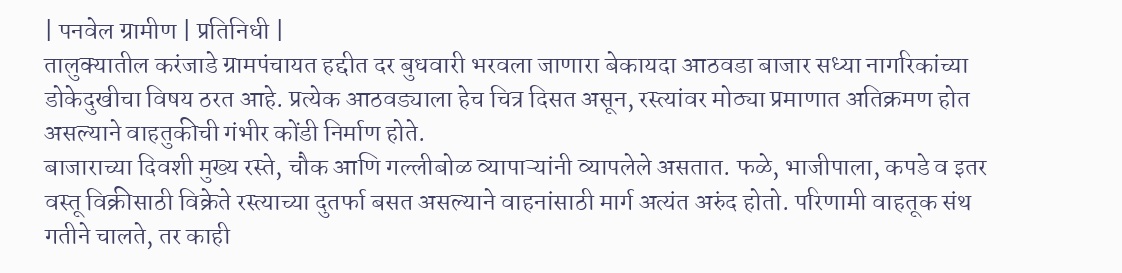| पनवेल ग्रामीण | प्रतिनिधी |
तालुक्यातील करंजाडे ग्रामपंचायत हद्दीत दर बुधवारी भरवला जाणारा बेकायदा आठवडा बाजार सध्या नागरिकांच्या डोकेदुखीचा विषय ठरत आहे. प्रत्येक आठवड्याला हेच चित्र दिसत असून, रस्त्यांवर मोठ्या प्रमाणात अतिक्रमण होत असल्याने वाहतुकीची गंभीर कोंडी निर्माण होते.
बाजाराच्या दिवशी मुख्य रस्ते, चौक आणि गल्लीबोळ व्यापाऱ्यांनी व्यापलेले असतात. फळे, भाजीपाला, कपडे व इतर वस्तू विक्रीसाठी विक्रेते रस्त्याच्या दुतर्फा बसत असल्याने वाहनांसाठी मार्ग अत्यंत अरुंद होतो. परिणामी वाहतूक संथ गतीने चालते, तर काही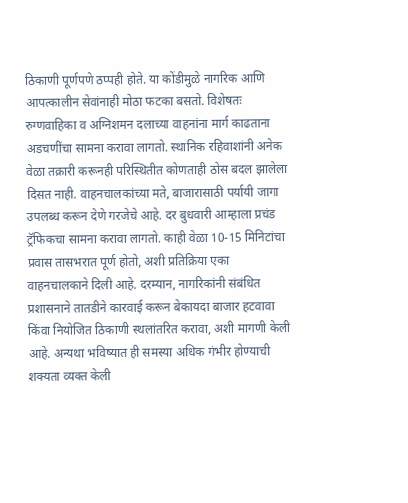ठिकाणी पूर्णपणे ठप्पही होते. या कोंडीमुळे नागरिक आणि आपत्कालीन सेवांनाही मोठा फटका बसतो. विशेषतः रुग्णवाहिका व अग्निशमन दलाच्या वाहनांना मार्ग काढताना अडचणींचा सामना करावा लागतो. स्थानिक रहिवाशांनी अनेक वेळा तक्रारी करूनही परिस्थितीत कोणताही ठोस बदल झालेला दिसत नाही. वाहनचालकांच्या मते, बाजारासाठी पर्यायी जागा उपलब्ध करून देणे गरजेचे आहे. दर बुधवारी आम्हाला प्रचंड ट्रॅफिकचा सामना करावा लागतो. काही वेळा 10-15 मिनिटांचा प्रवास तासभरात पूर्ण होतो, अशी प्रतिक्रिया एका वाहनचालकाने दिली आहे. दरम्यान, नागरिकांनी संबंधित प्रशासनाने तातडीने कारवाई करून बेकायदा बाजार हटवावा किंवा नियोजित ठिकाणी स्थलांतरित करावा, अशी मागणी केली आहे. अन्यथा भविष्यात ही समस्या अधिक गंभीर होण्याची शक्यता व्यक्त केली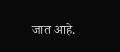जात आहे.